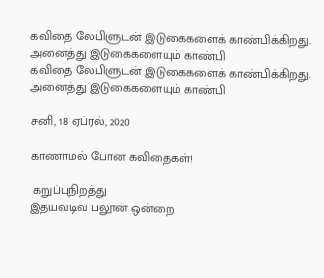கவிதை லேபிளுடன் இடுகைகளைக் காண்பிக்கிறது. அனைத்து இடுகைகளையும் காண்பி
கவிதை லேபிளுடன் இடுகைகளைக் காண்பிக்கிறது. அனைத்து இடுகைகளையும் காண்பி

சனி, 18 ஏப்ரல், 2020

காணாமல் போன கவிதைகள்!

 கறுப்புநிறத்து
இதயவடிவ பலூன் ஒன்றை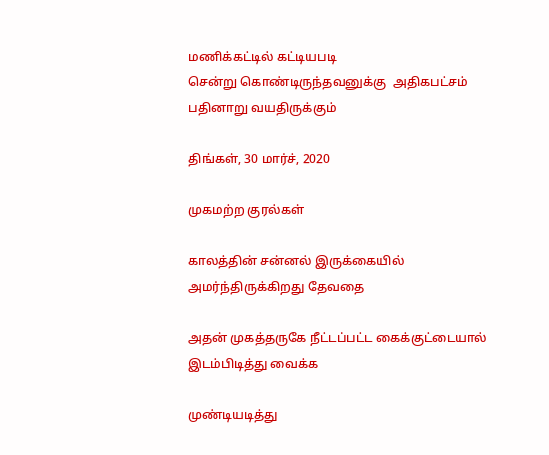மணிக்கட்டில் கட்டியபடி
சென்று கொண்டிருந்தவனுக்கு  அதிகபட்சம் பதினாறு வயதிருக்கும்

திங்கள், 30 மார்ச், 2020

முகமற்ற குரல்கள்

காலத்தின் சன்னல் இருக்கையில்
அமர்ந்திருக்கிறது தேவதை

அதன் முகத்தருகே நீட்டப்பட்ட கைக்குட்டையால்
இடம்பிடித்து வைக்க

முண்டியடித்து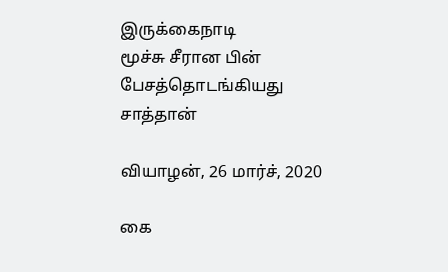இருக்கைநாடி
மூச்சு சீரான பின்
பேசத்தொடங்கியது
சாத்தான்

வியாழன், 26 மார்ச், 2020

கை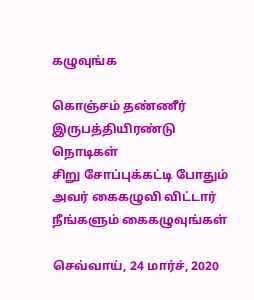கழுவுங்க

கொஞ்சம் தண்ணீர்
இருபத்தியிரண்டு நொடிகள்
சிறு சோப்புக்கட்டி போதும்
அவர் கைகழுவி விட்டார்
நீங்களும் கைகழுவுங்கள்

செவ்வாய், 24 மார்ச், 2020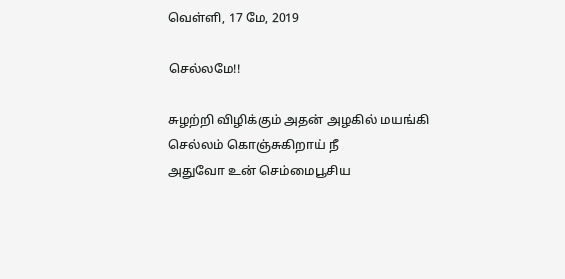வெள்ளி, 17 மே, 2019

செல்லமே!!

சுழற்றி விழிக்கும் அதன் அழகில் மயங்கி
செல்லம் கொஞ்சுகிறாய் நீ
அதுவோ உன் செம்மைபூசிய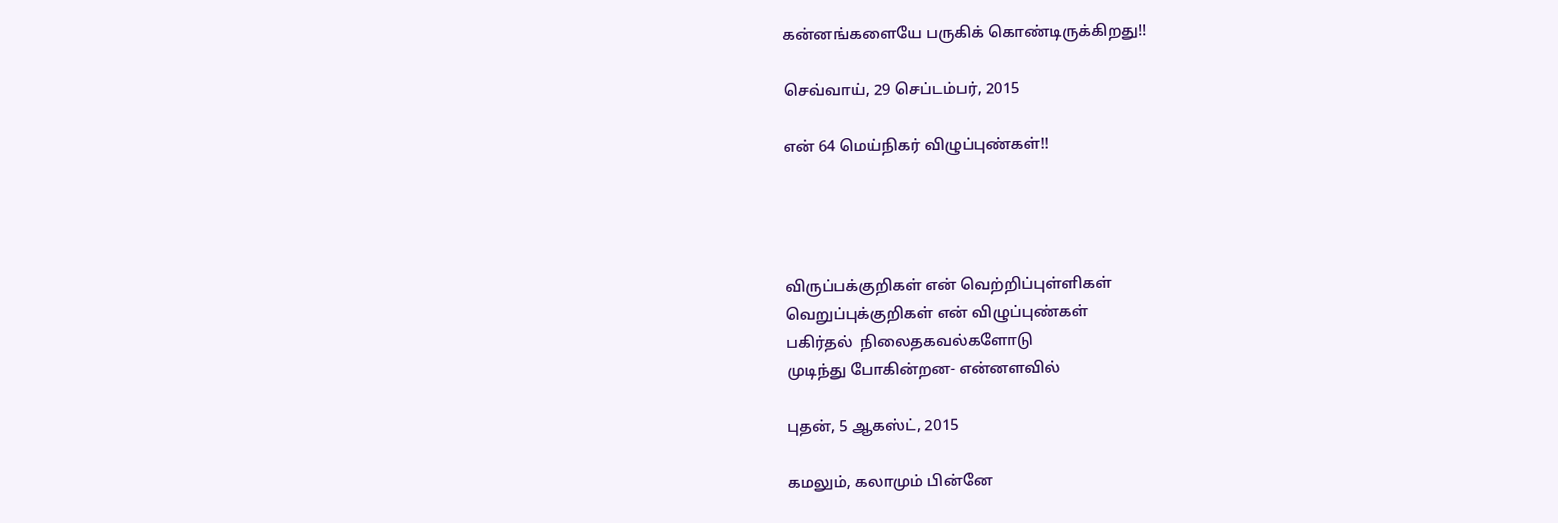கன்னங்களையே பருகிக் கொண்டிருக்கிறது!!

செவ்வாய், 29 செப்டம்பர், 2015

என் 64 மெய்நிகர் விழுப்புண்கள்!!




விருப்பக்குறிகள் என் வெற்றிப்புள்ளிகள்
வெறுப்புக்குறிகள் என் விழுப்புண்கள்
பகிர்தல்  நிலைதகவல்களோடு
முடிந்து போகின்றன- என்னளவில்

புதன், 5 ஆகஸ்ட், 2015

கமலும், கலாமும் பின்னே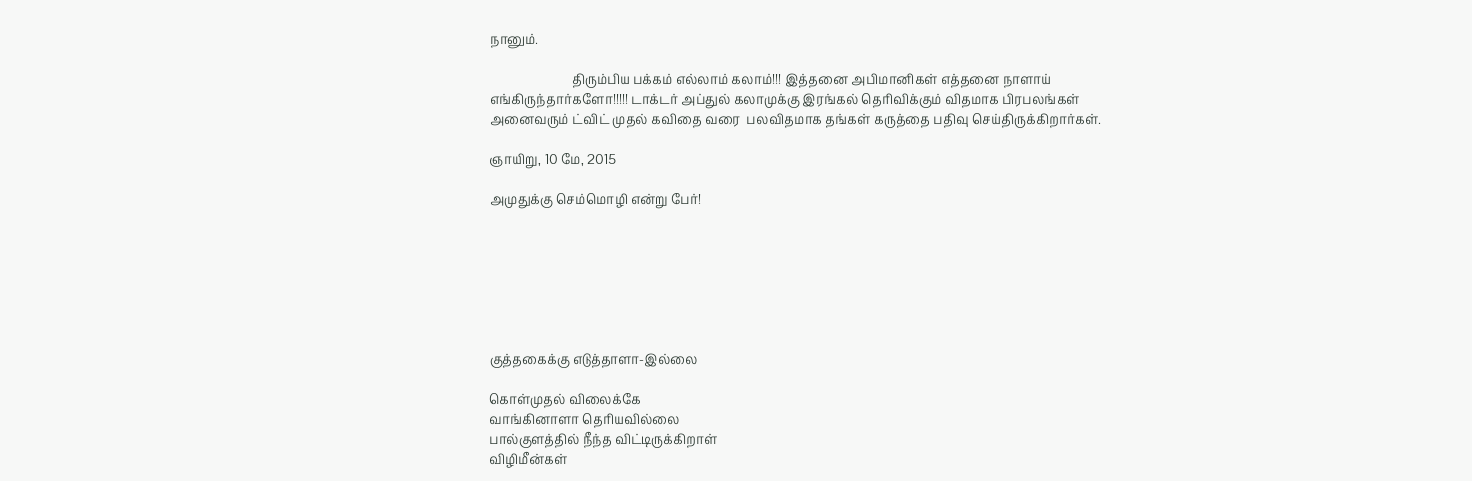நானும்.

                          திரும்பிய பக்கம் எல்லாம் கலாம்!!! இத்தனை அபிமானிகள் எத்தனை நாளாய் எங்கிருந்தார்களோ!!!!! டாக்டர் அப்துல் கலாமுக்கு இரங்கல் தெரிவிக்கும் விதமாக பிரபலங்கள் அனைவரும் ட்விட் முதல் கவிதை வரை  பலவிதமாக தங்கள் கருத்தை பதிவு செய்திருக்கிறார்கள்.

ஞாயிறு, 10 மே, 2015

அமுதுக்கு செம்மொழி என்று பேர்!







குத்தகைக்கு எடுத்தாளா-இல்லை

கொள்முதல் விலைக்கே
வாங்கினாளா தெரியவில்லை
பால்குளத்தில் நீந்த விட்டிருக்கிறாள்
விழிமீன்கள்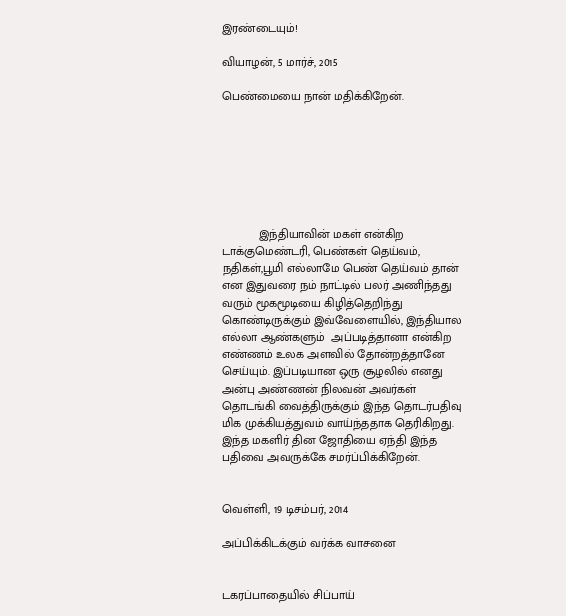இரண்டையும்!

வியாழன், 5 மார்ச், 2015

பெண்மையை நான் மதிக்கிறேன்.







           இந்தியாவின் மகள் என்கிற டாக்குமெண்டரி, பெண்கள் தெய்வம், நதிகள்,பூமி எல்லாமே பெண் தெய்வம் தான் என இதுவரை நம் நாட்டில் பலர் அணிந்தது வரும் மூகமூடியை கிழித்தெறிந்து கொண்டிருக்கும் இவ்வேளையில், இந்தியால எல்லா ஆண்களும்  அப்படித்தானா என்கிற எண்ணம் உலக அளவில் தோன்றத்தானே செய்யும். இப்படியான ஒரு சூழலில் எனது அன்பு அண்ணன் நிலவன் அவர்கள் தொடங்கி வைத்திருக்கும் இந்த தொடர்பதிவு மிக முக்கியத்துவம் வாய்ந்ததாக தெரிகிறது. இந்த மகளிர் தின ஜோதியை ஏந்தி இந்த பதிவை அவருக்கே சமர்ப்பிக்கிறேன்.


வெள்ளி, 19 டிசம்பர், 2014

அப்பிக்கிடக்கும் வர்க்க வாசனை


டகரப்பாதையில் சிப்பாய்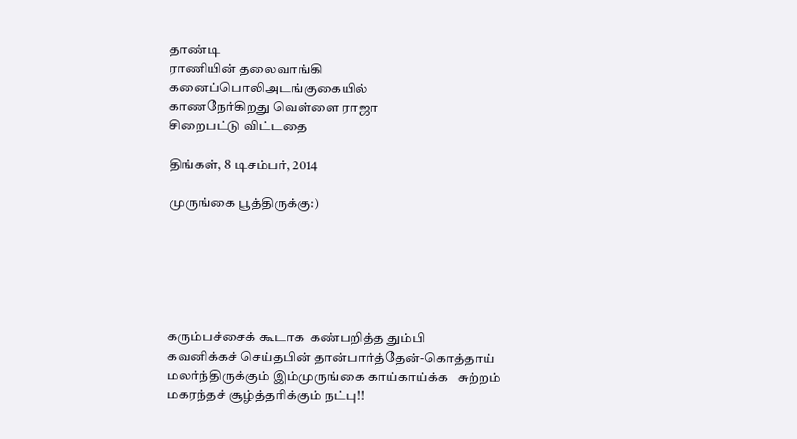தாண்டி
ராணியின் தலைவாங்கி
கனைப்பொலிஅடங்குகையில்
காணநேர்கிறது வெள்ளை ராஜா
சிறைபட்டு விட்டதை

திங்கள், 8 டிசம்பர், 2014

முருங்கை பூத்திருக்கு:)






கரும்பச்சைக் கூடாக  கண்பறித்த தும்பி
கவனிக்கச் செய்தபின் தான்பார்த்தேன்-கொத்தாய்
மலர்ந்திருக்கும் இம்முருங்கை காய்காய்க்க   சுற்றம்
மகரந்தச் சூழ்த்தரிக்கும் நட்பு!!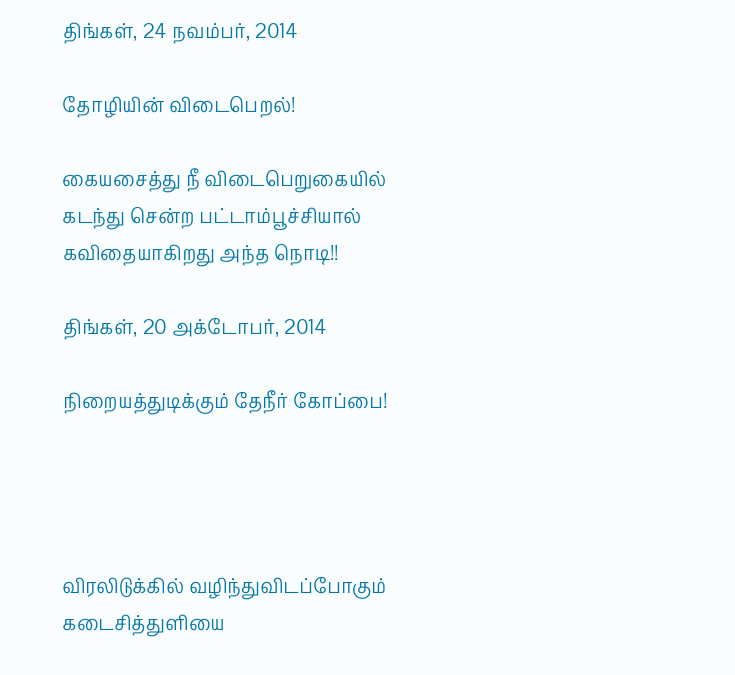திங்கள், 24 நவம்பர், 2014

தோழியின் விடைபெறல்!

கையசைத்து நீ விடைபெறுகையில்
கடந்து சென்ற பட்டாம்பூச்சியால்
கவிதையாகிறது அந்த நொடி!!

திங்கள், 20 அக்டோபர், 2014

நிறையத்துடிக்கும் தேநீர் கோப்பை!




விரலிடுக்கில் வழிந்துவிடப்போகும்
கடைசித்துளியை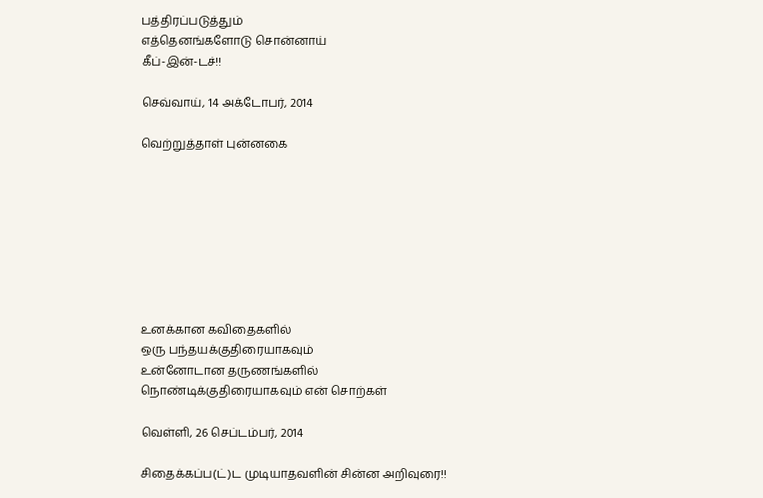பத்திரப்படுத்தும்
எத்தெனங்களோடு சொன்னாய்
கீப்-இன்-டச்!!

செவ்வாய், 14 அக்டோபர், 2014

வெற்றுத்தாள் புன்னகை








உனக்கான கவிதைகளில்
ஒரு பந்தயக்குதிரையாகவும்
உன்னோடான தருணங்களில்
நொண்டிக்குதிரையாகவும் என் சொற்கள்

வெள்ளி, 26 செப்டம்பர், 2014

சிதைக்கப்ப(ட்)ட முடியாதவளின் சின்ன அறிவுரை!!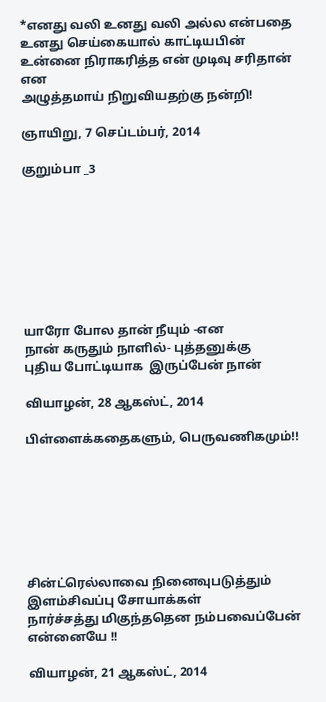*எனது வலி உனது வலி அல்ல என்பதை
உனது செய்கையால் காட்டியபின்
உன்னை நிராகரித்த என் முடிவு சரிதான் என
அழுத்தமாய் நிறுவியதற்கு நன்றி!

ஞாயிறு, 7 செப்டம்பர், 2014

குறும்பா _3








யாரோ போல தான் நீயும் -என
நான் கருதும் நாளில்- புத்தனுக்கு
புதிய போட்டியாக  இருப்பேன் நான்

வியாழன், 28 ஆகஸ்ட், 2014

பிள்ளைக்கதைகளும், பெருவணிகமும்!!







சின்ட்ரெல்லாவை நினைவுபடுத்தும்
இளம்சிவப்பு சோயாக்கள்
நார்ச்சத்து மிகுந்ததென நம்பவைப்பேன் என்னையே !!

வியாழன், 21 ஆகஸ்ட், 2014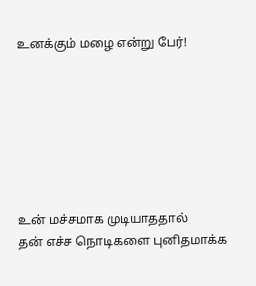உனக்கும் மழை என்று பேர்!







உன் மச்சமாக முடியாததால்
தன் எச்ச நொடிகளை புனிதமாக்க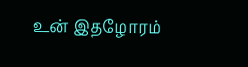உன் இதழோரம்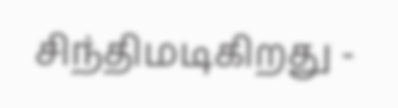சிந்திமடிகிறது -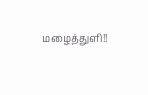மழைத்துளி!!